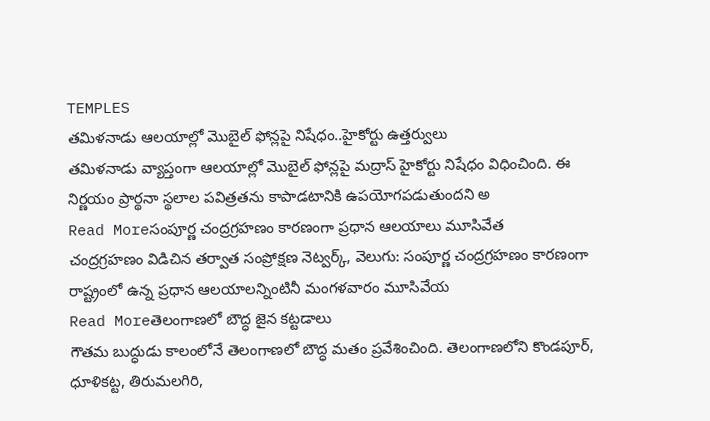TEMPLES
తమిళనాడు ఆలయాల్లో మొబైల్ ఫోన్లపై నిషేధం..హైకోర్టు ఉత్తర్వులు
తమిళనాడు వ్యాప్తంగా ఆలయాల్లో మొబైల్ ఫోన్లపై మద్రాస్ హైకోర్టు నిషేధం విధించింది. ఈ నిర్ణయం ప్రార్థనా స్థలాల పవిత్రతను కాపాడటానికి ఉపయోగపడుతుందని అ
Read Moreసంపూర్ణ చంద్రగ్రహణం కారణంగా ప్రధాన ఆలయాలు మూసివేత
చంద్రగ్రహణం విడిచిన తర్వాత సంప్రోక్షణ నెట్వర్క్, వెలుగు: సంపూర్ణ చంద్రగ్రహణం కారణంగా రాష్ట్రంలో ఉన్న ప్రధాన ఆలయాలన్నింటినీ మంగళవారం మూసివేయ
Read Moreతెలంగాణలో బౌద్ధ జైన కట్టడాలు
గౌతమ బుద్ధుడు కాలంలోనే తెలంగాణలో బౌద్ధ మతం ప్రవేశించింది. తెలంగాణలోని కొండపూర్, ధూళికట్ట, తిరుమలగిరి,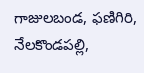గాజులబండ, ఫణిగిరి, నేలకొండపల్లి,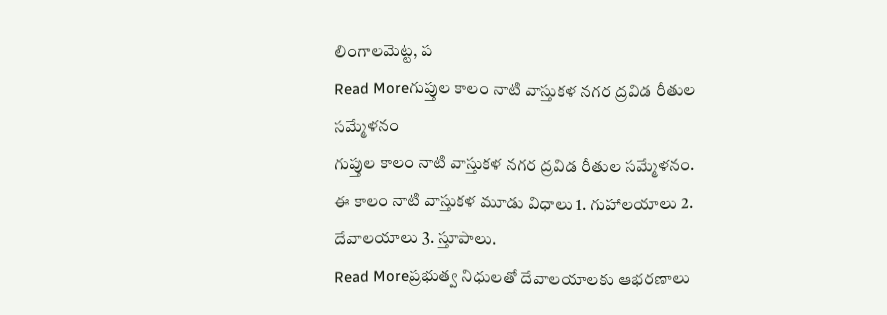లింగాలమెట్ట, ప
Read Moreగుప్తుల కాలం నాటి వాస్తుకళ నగర ద్రవిడ రీతుల సమ్మేళనం
గుప్తుల కాలం నాటి వాస్తుకళ నగర ద్రవిడ రీతుల సమ్మేళనం. ఈ కాలం నాటి వాస్తుకళ మూడు విధాలు 1. గుహాలయాలు 2. దేవాలయాలు 3. స్తూపాలు.
Read Moreప్రభుత్వ నిధులతో దేవాలయాలకు ఆభరణాలు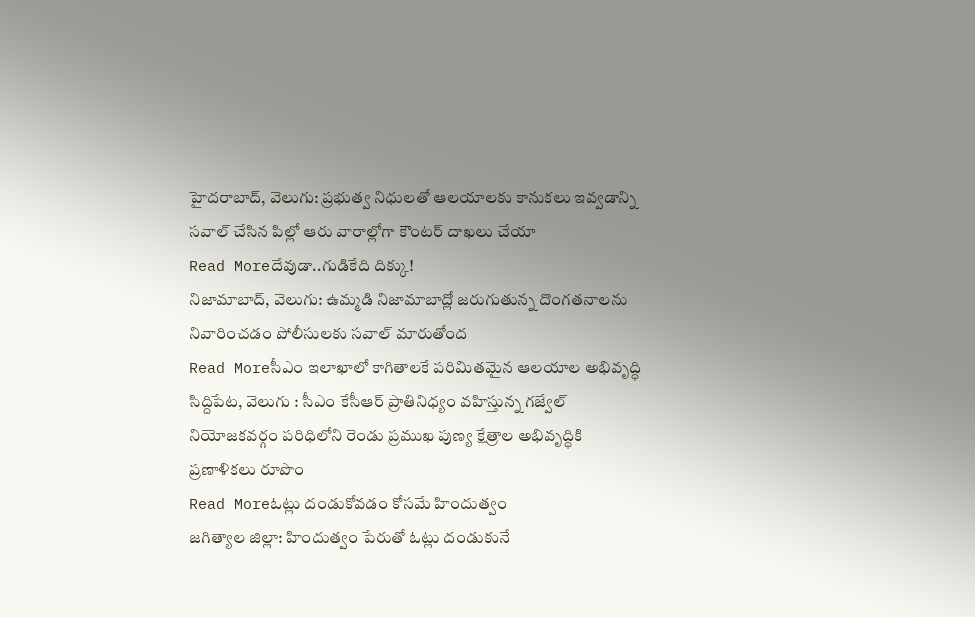హైదరాబాద్, వెలుగు: ప్రభుత్వ నిధులతో ఆలయాలకు కానుకలు ఇవ్వడాన్ని సవాల్ చేసిన పిల్లో ఆరు వారాల్లోగా కౌంటర్ దాఖలు చేయా
Read Moreదేవుడా..గుడికేది దిక్కు!
నిజామాబాద్, వెలుగు: ఉమ్మడి నిజామాబాద్లో జరుగుతున్న దొంగతనాలను నివారించడం పోలీసులకు సవాల్ మారుతోంద
Read Moreసీఎం ఇలాఖాలో కాగితాలకే పరిమితమైన ఆలయాల అభివృద్ధి
సిద్దిపేట, వెలుగు : సీఎం కేసీఆర్ ప్రాతినిధ్యం వహిస్తున్న గజ్వేల్ నియోజకవర్గం పరిధిలోని రెండు ప్రముఖ పుణ్య క్షేత్రాల అభివృద్ధికి ప్రణాళికలు రూపొం
Read Moreఓట్లు దండుకోవడం కోసమే హిందుత్వం
జగిత్యాల జిల్లా: హిందుత్వం పేరుతో ఓట్లు దండుకునే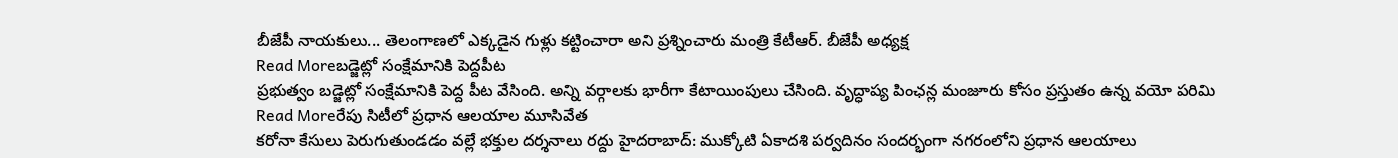బీజేపీ నాయకులు... తెలంగాణలో ఎక్కడైన గుళ్లు కట్టించారా అని ప్రశ్నించారు మంత్రి కేటీఆర్. బీజేపీ అధ్యక్ష
Read Moreబడ్జెట్లో సంక్షేమానికి పెద్దపీట
ప్రభుత్వం బడ్జెట్లో సంక్షేమానికి పెద్ద పీట వేసింది. అన్ని వర్గాలకు భారీగా కేటాయింపులు చేసింది. వృద్ధాప్య పింఛన్ల మంజూరు కోసం ప్రస్తుతం ఉన్న వయో పరిమి
Read Moreరేపు సిటీలో ప్రధాన ఆలయాల మూసివేత
కరోనా కేసులు పెరుగుతుండడం వల్లే భక్తుల దర్శనాలు రద్దు హైదరాబాద్: ముక్కోటి ఏకాదశి పర్వదినం సందర్భంగా నగరంలోని ప్రధాన ఆలయాలు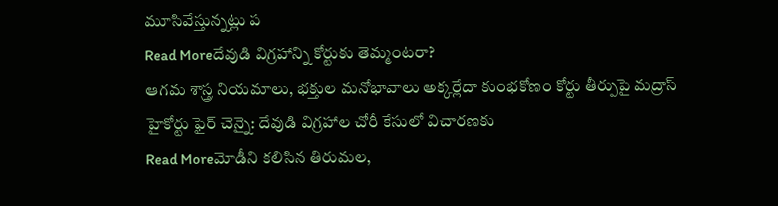మూసివేస్తున్నట్లు ప
Read Moreదేవుడి విగ్రహాన్ని కోర్టుకు తెమ్మంటరా?
ఆగమ శాస్త్ర నియమాలు, భక్తుల మనోభావాలు అక్కర్లేదా కుంభకోణం కోర్టు తీర్పుపై మద్రాస్ హైకోర్టు ఫైర్ చెన్నై: దేవుడి విగ్రహాల చోరీ కేసులో విచారణకు
Read Moreమోడీని కలిసిన తిరుమల,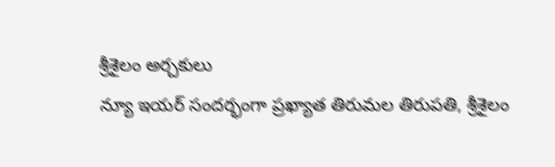శ్రీశైలం అర్చకులు
న్యూ ఇయర్ సందర్భంగా ప్రఖ్యాత తిరుమల తిరుపతి, శ్రీశైలం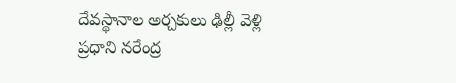దేవస్థానాల అర్చకులు ఢిల్లీ వెళ్లి ప్రధాని నరేంద్ర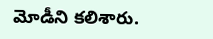మోడీని కలిశారు.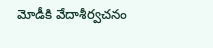మోడీకి వేదాశీర్వచనం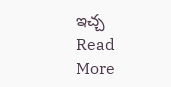ఇచ్చ
Read More